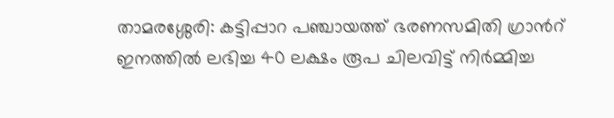താമരശ്ശേരി: കട്ടിപ്പാറ പഞ്ചായത്ത് ഭരണസമിതി ഗ്രാൻറ് ഇനത്തിൽ ലഭിച്ച 40 ലക്ഷം രൂപ ചിലവിട്ട് നിർമ്മിച്ച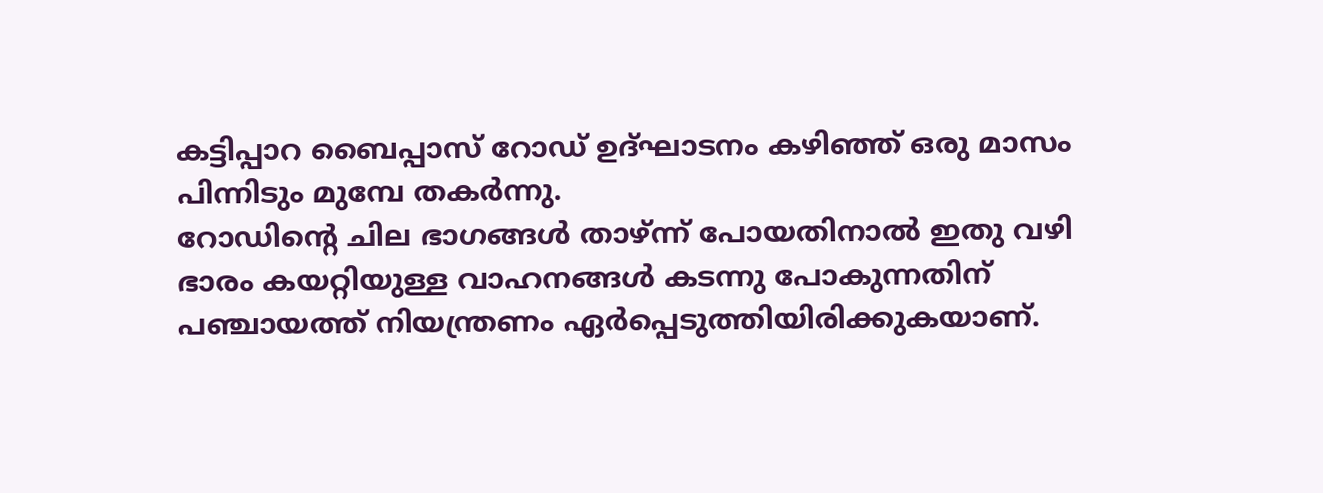കട്ടിപ്പാറ ബൈപ്പാസ് റോഡ് ഉദ്ഘാടനം കഴിഞ്ഞ് ഒരു മാസം പിന്നിടും മുമ്പേ തകർന്നു.
റോഡിൻ്റെ ചില ഭാഗങ്ങൾ താഴ്ന്ന് പോയതിനാൽ ഇതു വഴി ഭാരം കയറ്റിയുള്ള വാഹനങ്ങൾ കടന്നു പോകുന്നതിന് പഞ്ചായത്ത് നിയന്ത്രണം ഏർപ്പെടുത്തിയിരിക്കുകയാണ്.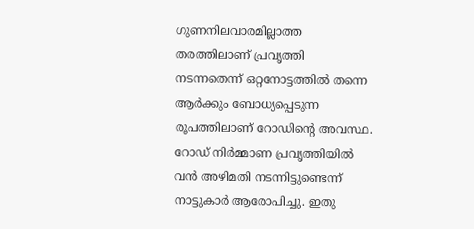ഗുണനിലവാരമില്ലാത്ത തരത്തിലാണ് പ്രവൃത്തി നടന്നതെന്ന് ഒറ്റനോട്ടത്തിൽ തന്നെ ആർക്കും ബോധ്യപ്പെടുന്ന രൂപത്തിലാണ് റോഡിൻ്റെ അവസ്ഥ.
റോഡ് നിർമ്മാണ പ്രവൃത്തിയിൽ വൻ അഴിമതി നടന്നിട്ടുണ്ടെന്ന് നാട്ടുകാർ ആരോപിച്ചു. ഇതു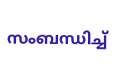സംബന്ധിച്ച്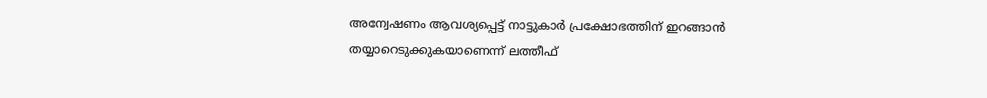അന്വേഷണം ആവശ്യപ്പെട്ട് നാട്ടുകാർ പ്രക്ഷോഭത്തിന് ഇറങ്ങാൻ തയ്യാറെടുക്കുകയാണെന്ന് ലത്തീഫ്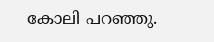കോലി പറഞ്ഞു.